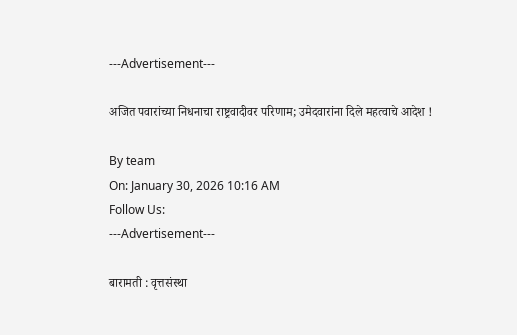---Advertisement---

अजित पवारांच्या निधनाचा राष्ट्रवादीवर परिणाम; उमेदवारांना दिले महत्वाचे आदेश !

By team
On: January 30, 2026 10:16 AM
Follow Us:
---Advertisement---

बारामती : वृत्तसंस्था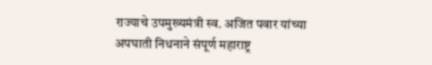राज्याचे उपमुख्यमंत्री स्व. अजित पवार यांच्या अपघाती निधनाने संपूर्ण महाराष्ट्र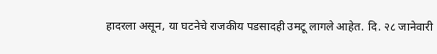हादरला असून, या घटनेचे राजकीय पडसादही उमटू लागले आहेत. दि. २८ जानेवारी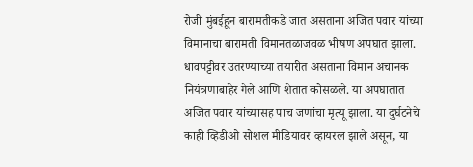रोजी मुंबईहून बारामतीकडे जात असताना अजित पवार यांच्या विमानाचा बारामती विमानतळाजवळ भीषण अपघात झाला. धावपट्टीवर उतरण्याच्या तयारीत असताना विमान अचानक नियंत्रणाबाहेर गेले आणि शेतात कोसळले. या अपघातात अजित पवार यांच्यासह पाच जणांचा मृत्यू झाला. या दुर्घटनेचे काही व्हिडीओ सोशल मीडियावर व्हायरल झाले असून, या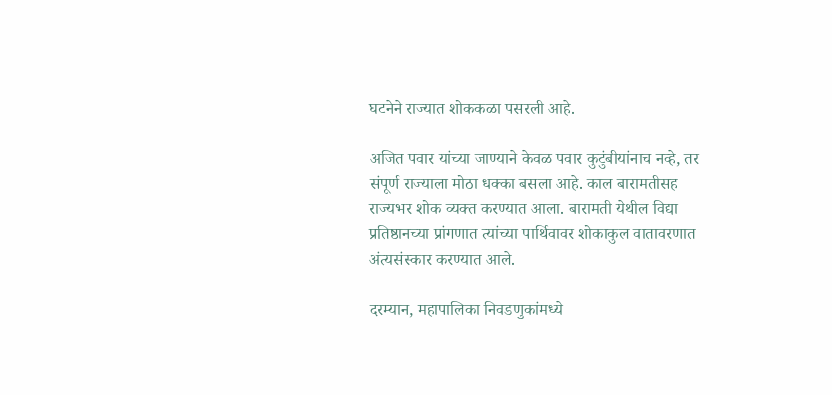घटनेने राज्यात शोककळा पसरली आहे.

अजित पवार यांच्या जाण्याने केवळ पवार कुटुंबीयांनाच नव्हे, तर संपूर्ण राज्याला मोठा धक्का बसला आहे. काल बारामतीसह राज्यभर शोक व्यक्त करण्यात आला. बारामती येथील विद्या प्रतिष्ठानच्या प्रांगणात त्यांच्या पार्थिवावर शोकाकुल वातावरणात अंत्यसंस्कार करण्यात आले.

दरम्यान, महापालिका निवडणुकांमध्ये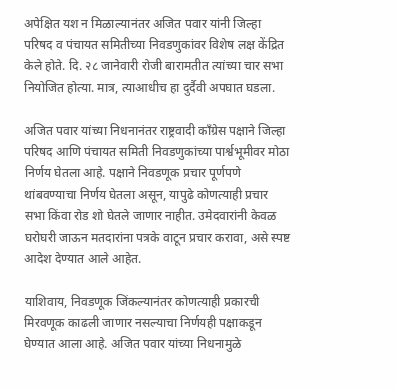अपेक्षित यश न मिळाल्यानंतर अजित पवार यांनी जिल्हा परिषद व पंचायत समितीच्या निवडणुकांवर विशेष लक्ष केंद्रित केले होते. दि. २८ जानेवारी रोजी बारामतीत त्यांच्या चार सभा नियोजित होत्या. मात्र, त्याआधीच हा दुर्दैवी अपघात घडला.

अजित पवार यांच्या निधनानंतर राष्ट्रवादी काँग्रेस पक्षाने जिल्हा परिषद आणि पंचायत समिती निवडणुकांच्या पार्श्वभूमीवर मोठा निर्णय घेतला आहे. पक्षाने निवडणूक प्रचार पूर्णपणे थांबवण्याचा निर्णय घेतला असून, यापुढे कोणत्याही प्रचार सभा किंवा रोड शो घेतले जाणार नाहीत. उमेदवारांनी केवळ घरोघरी जाऊन मतदारांना पत्रके वाटून प्रचार करावा, असे स्पष्ट आदेश देण्यात आले आहेत.

याशिवाय, निवडणूक जिंकल्यानंतर कोणत्याही प्रकारची मिरवणूक काढली जाणार नसल्याचा निर्णयही पक्षाकडून घेण्यात आला आहे. अजित पवार यांच्या निधनामुळे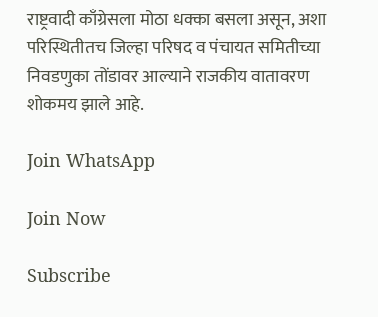राष्ट्रवादी काँग्रेसला मोठा धक्का बसला असून, अशा परिस्थितीतच जिल्हा परिषद व पंचायत समितीच्या निवडणुका तोंडावर आल्याने राजकीय वातावरण शोकमय झाले आहे.

Join WhatsApp

Join Now

Subscribe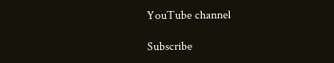YouTube channel

Subscribe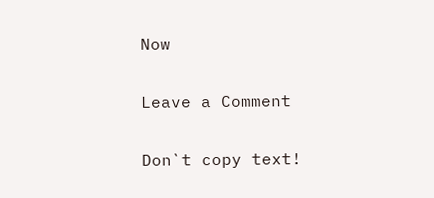Now

Leave a Comment

Don`t copy text!